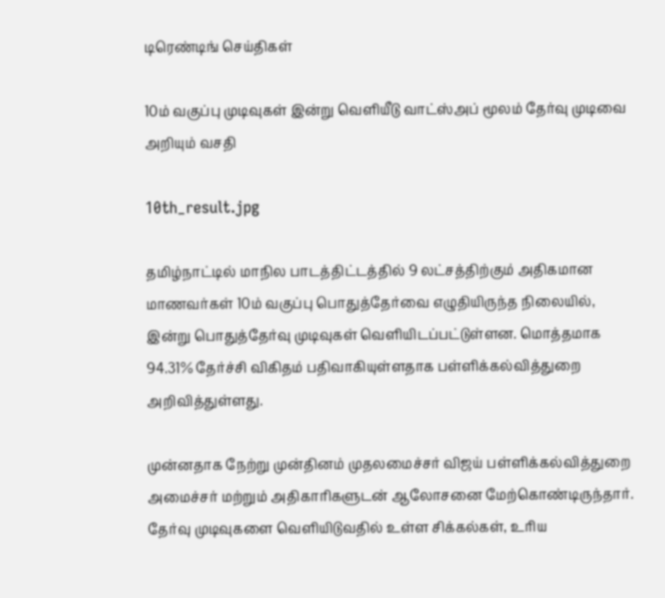டிரெண்டிங் செய்திகள்

10ம் வகுப்பு முடிவுகள் இன்று வெளியீடு வாட்ஸ்அப் மூலம் தேர்வு முடிவை அறியும் வசதி

10th_result.jpg

தமிழ்நாட்டில் மாநில பாடத்திட்டத்தில் 9 லட்சத்திற்கும் அதிகமான மாணவர்கள் 10ம் வகுப்பு பொதுத்தேர்வை எழுதியிருந்த நிலையில், இன்று பொதுத்தேர்வு முடிவுகள் வெளியிடப்பட்டுள்ளன. மொத்தமாக 94.31% தேர்ச்சி விகிதம் பதிவாகியுள்ளதாக பள்ளிக்கல்வித்துறை அறிவித்துள்ளது.

முன்னதாக நேற்று முன்தினம் முதலமைச்சர் விஜய் பள்ளிக்கல்வித்துறை அமைச்சர் மற்றும் அதிகாரிகளுடன் ஆலோசனை மேற்கொண்டிருந்தார். தேர்வு முடிவுகளை வெளியிடுவதில் உள்ள சிக்கல்கள், உரிய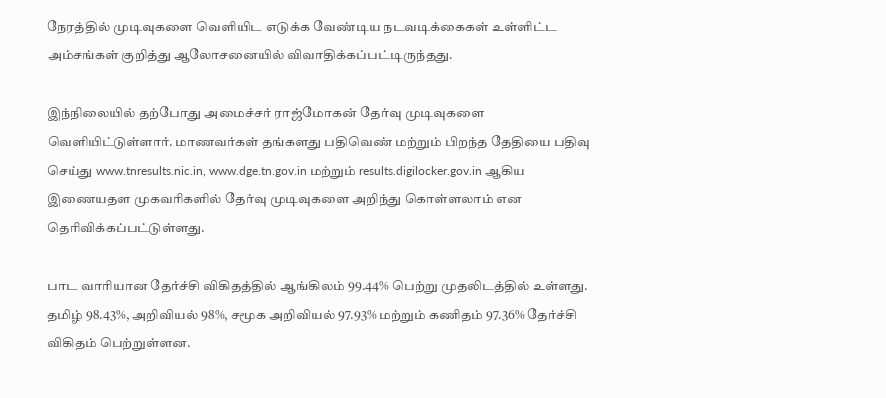நேரத்தில் முடிவுகளை வெளியிட எடுக்க வேண்டிய நடவடிக்கைகள் உள்ளிட்ட அம்சங்கள் குறித்து ஆலோசனையில் விவாதிக்கப்பட்டிருந்தது.

இந்நிலையில் தற்போது அமைச்சர் ராஜ்மோகன் தேர்வு முடிவுகளை வெளியிட்டுள்ளார். மாணவர்கள் தங்களது பதிவெண் மற்றும் பிறந்த தேதியை பதிவு செய்து www.tnresults.nic.in, www.dge.tn.gov.in மற்றும் results.digilocker.gov.in ஆகிய இணையதள முகவரிகளில் தேர்வு முடிவுகளை அறிந்து கொள்ளலாம் என தெரிவிக்கப்பட்டுள்ளது.

பாட வாரியான தேர்ச்சி விகிதத்தில் ஆங்கிலம் 99.44% பெற்று முதலிடத்தில் உள்ளது. தமிழ் 98.43%, அறிவியல் 98%, சமூக அறிவியல் 97.93% மற்றும் கணிதம் 97.36% தேர்ச்சி விகிதம் பெற்றுள்ளன.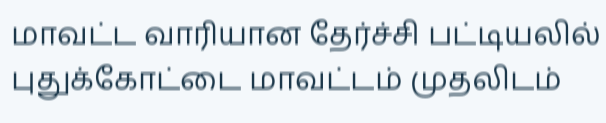மாவட்ட வாரியான தேர்ச்சி பட்டியலில் புதுக்கோட்டை மாவட்டம் முதலிடம்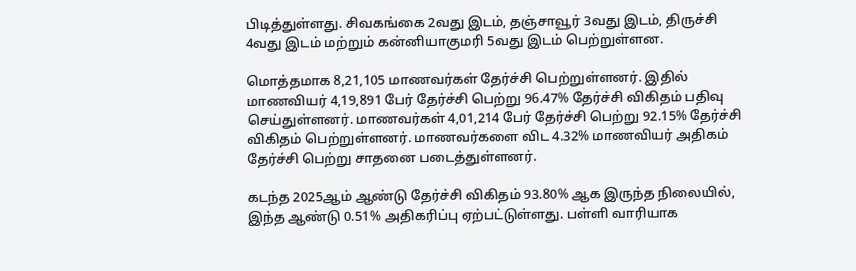பிடித்துள்ளது. சிவகங்கை 2வது இடம், தஞ்சாவூர் 3வது இடம், திருச்சி 4வது இடம் மற்றும் கன்னியாகுமரி 5வது இடம் பெற்றுள்ளன.

மொத்தமாக 8,21,105 மாணவர்கள் தேர்ச்சி பெற்றுள்ளனர். இதில் மாணவியர் 4,19,891 பேர் தேர்ச்சி பெற்று 96.47% தேர்ச்சி விகிதம் பதிவு செய்துள்ளனர். மாணவர்கள் 4,01,214 பேர் தேர்ச்சி பெற்று 92.15% தேர்ச்சி விகிதம் பெற்றுள்ளனர். மாணவர்களை விட 4.32% மாணவியர் அதிகம் தேர்ச்சி பெற்று சாதனை படைத்துள்ளனர்.

கடந்த 2025ஆம் ஆண்டு தேர்ச்சி விகிதம் 93.80% ஆக இருந்த நிலையில், இந்த ஆண்டு 0.51% அதிகரிப்பு ஏற்பட்டுள்ளது. பள்ளி வாரியாக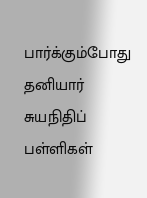பார்க்கும்போது தனியார் சுயநிதிப் பள்ளிகள்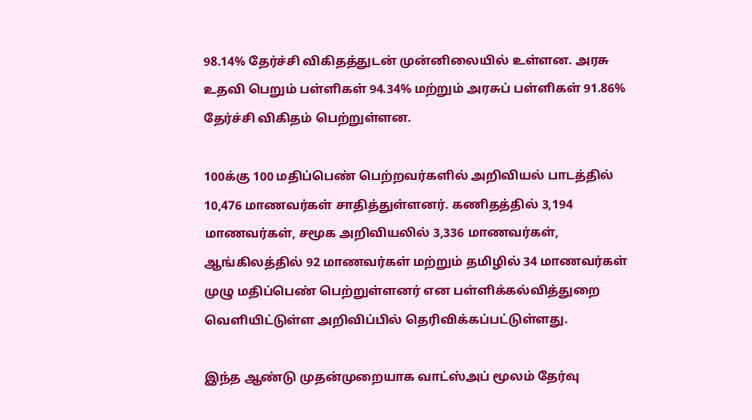98.14% தேர்ச்சி விகிதத்துடன் முன்னிலையில் உள்ளன. அரசு உதவி பெறும் பள்ளிகள் 94.34% மற்றும் அரசுப் பள்ளிகள் 91.86% தேர்ச்சி விகிதம் பெற்றுள்ளன.

100க்கு 100 மதிப்பெண் பெற்றவர்களில் அறிவியல் பாடத்தில் 10,476 மாணவர்கள் சாதித்துள்ளனர். கணிதத்தில் 3,194 மாணவர்கள், சமூக அறிவியலில் 3,336 மாணவர்கள், ஆங்கிலத்தில் 92 மாணவர்கள் மற்றும் தமிழில் 34 மாணவர்கள் முழு மதிப்பெண் பெற்றுள்ளனர் என பள்ளிக்கல்வித்துறை வெளியிட்டுள்ள அறிவிப்பில் தெரிவிக்கப்பட்டுள்ளது.

இந்த ஆண்டு முதன்முறையாக வாட்ஸ்அப் மூலம் தேர்வு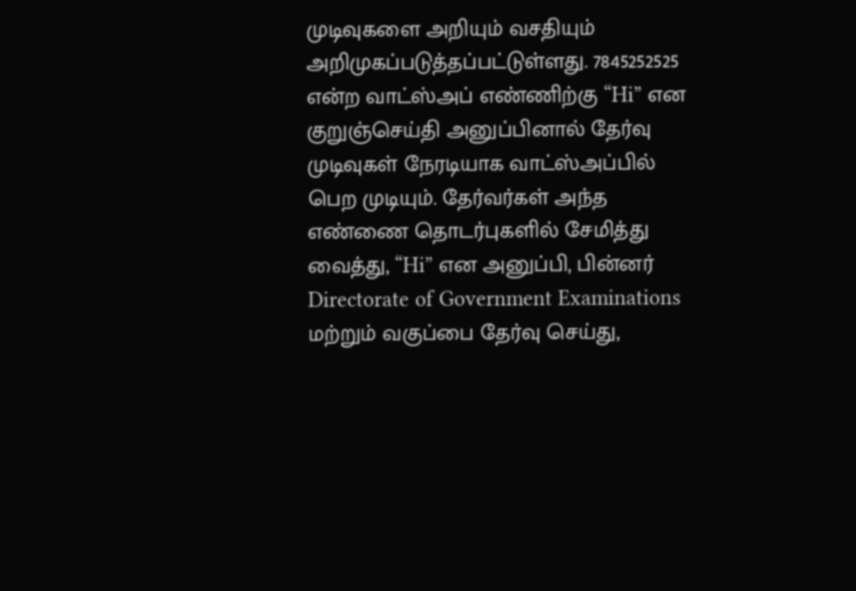முடிவுகளை அறியும் வசதியும் அறிமுகப்படுத்தப்பட்டுள்ளது. 7845252525 என்ற வாட்ஸ்அப் எண்ணிற்கு “Hi” என குறுஞ்செய்தி அனுப்பினால் தேர்வு முடிவுகள் நேரடியாக வாட்ஸ்அப்பில் பெற முடியும். தேர்வர்கள் அந்த எண்ணை தொடர்புகளில் சேமித்து வைத்து, “Hi” என அனுப்பி, பின்னர் Directorate of Government Examinations மற்றும் வகுப்பை தேர்வு செய்து,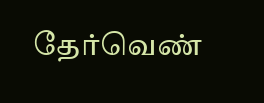தேர்வெண்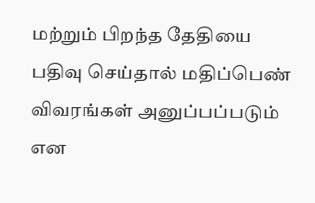மற்றும் பிறந்த தேதியை பதிவு செய்தால் மதிப்பெண் விவரங்கள் அனுப்பப்படும் என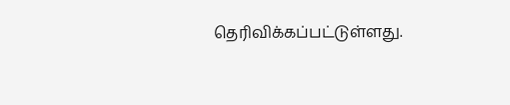தெரிவிக்கப்பட்டுள்ளது.